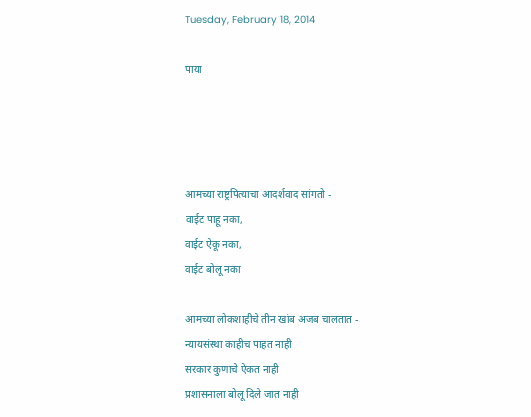Tuesday, February 18, 2014

पाया




आमच्या राष्ट्रपित्याचा आदर्शवाद सांगतो -
वाईट पाहू नका,
वाईट ऐकू नका,
वाईट बोलू नका

आमच्या लोकशाहीचे तीन खांब अजब चालतात -
न्यायसंस्था काहीच पाहत नाही
सरकार कुणाचे ऐकत नाही
प्रशासनाला बोलू दिले जात नाही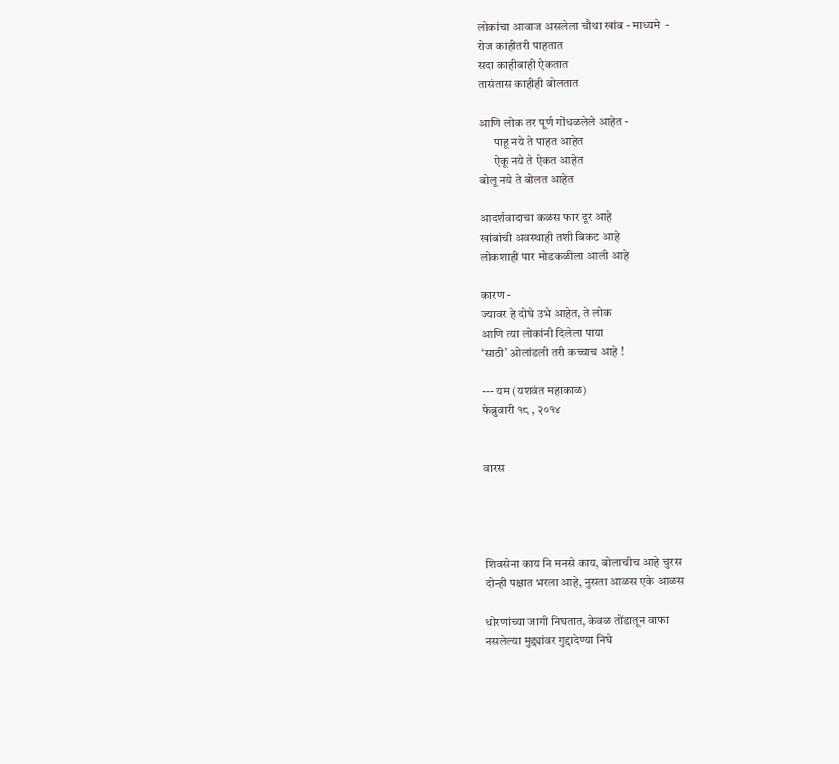लोकांचा आवाज असलेला चौथा खांब - माध्यमे  -
रोज काहीतरी पाहतात
सदा काहीबाही ऐकतात
तासंतास काहीही बोलतात

आणि लोक तर पूर्ण गोंधळलेले आहेत -
      पाहू नये ते पाहत आहेत
      ऐकू नये ते ऐकत आहेत
बोलू नये ते बोलत आहेत

आदर्शवादाचा कळस फार दूर आहे
खांबांची अवस्थाही तशी बिकट आहे
लोकशाही पार मोडकळीला आली आहे

कारण -
ज्यावर हे दोघे उभे आहेत, ते लोक
आणि त्या लोकांनी दिलेला पाया
‘साठी’ ओलांडली तरी कच्चाच आहे !

--- यम (यशवंत महाकाळ)
फेब्रुवारी १८ , २०१४


वारस




शिवसेना काय नि मनसे काय, बोलाचीच आहे चुरस
दोन्ही पक्षात भरला आहे, नुसता आळस एके आळस

धोरणांच्या जागी निघतात, केवळ तोंडातून वाफा
नसलेल्या मुद्द्यांवर गुद्दादेण्या निघे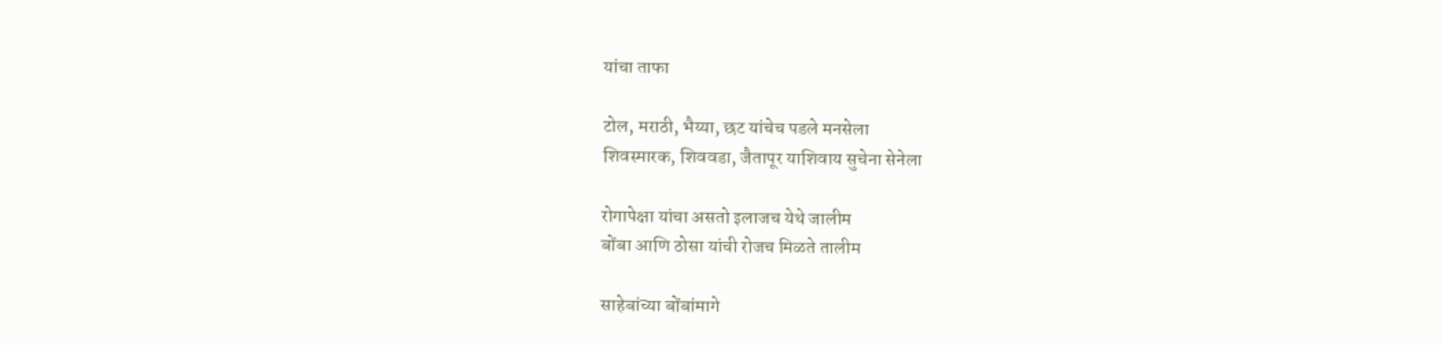यांचा ताफा

टोल, मराठी, भैय्या, छट यांचेच पडले मनसेला
शिवस्मारक, शिववडा, जैतापूर याशिवाय सुचेना सेनेला

रोगापेक्षा यांचा असतो इलाजच येथे जालीम
बोंबा आणि ठोसा यांची रोजच मिळते तालीम

साहेबांच्या बोंबांमागे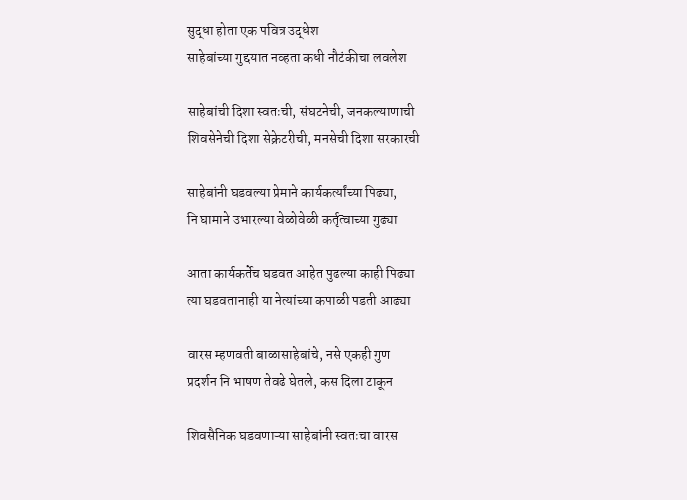सुद्धा होता एक पवित्र उद्धेश
साहेबांच्या गुद्दयात नव्हता कधी नौटंकीचा लवलेश

साहेबांची दिशा स्वतःची, संघटनेची, जनकल्याणाची
शिवसेनेची दिशा सेक्रेटरीची, मनसेची दिशा सरकारची

साहेबांनी घडवल्या प्रेमाने कार्यकर्त्यांच्या पिढ्या,
नि घामाने उभारल्या वेळोवेळी कर्तृत्वाच्या गुढ्या

आता कार्यकर्तेच घडवत आहेत पुढल्या काही पिढ्या
त्या घडवतानाही या नेत्यांच्या कपाळी पडती आढ्या

वारस म्हणवती बाळासाहेबांचे, नसे एकही गुण
प्रदर्शन नि भाषण तेवढे घेतले, कस दिला टाकून

शिवसैनिक घडवणाऱ्या साहेबांनी स्वतःचा वारस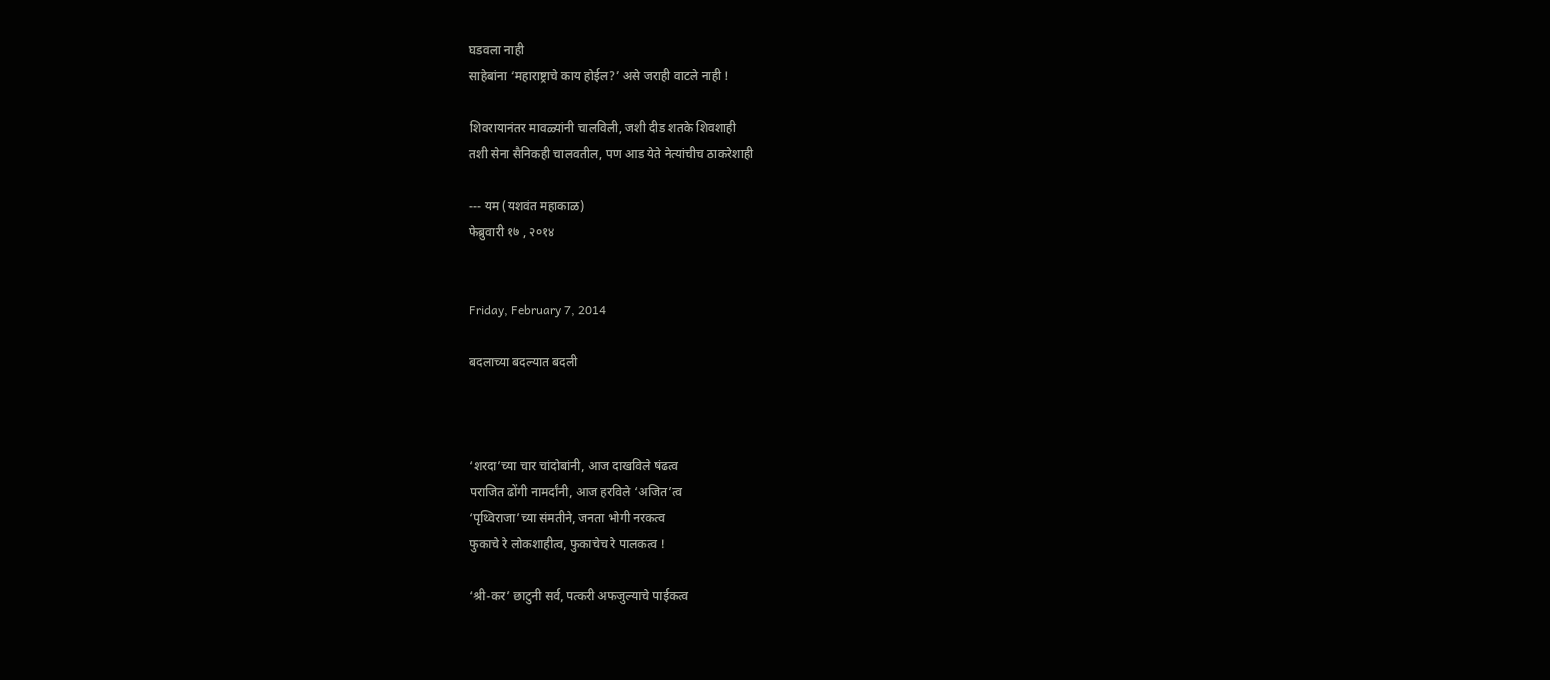घडवला नाही
साहेबांना ‘महाराष्ट्राचे काय होईल?’ असे जराही वाटले नाही !

शिवरायानंतर मावळ्यांनी चालविली, जशी दीड शतके शिवशाही
तशी सेना सैनिकही चालवतील, पण आड येते नेत्यांचीच ठाकरेशाही

--- यम (यशवंत महाकाळ)
फेब्रुवारी १७ , २०१४


Friday, February 7, 2014

बदलाच्या बदल्यात बदली



‘शरदा’च्या चार चांदोबांनी, आज दाखविले षंढत्व
पराजित ढोंगी नामर्दांनी, आज हरविले ‘अजित’त्व
‘पृथ्विराजा’च्या संमतीने, जनता भोगी नरकत्व
फुकाचे रे लोकशाहीत्व, फुकाचेच रे पालकत्व !

‘श्री-कर’ छाटुनी सर्व, पत्करी अफजुल्याचे पाईकत्व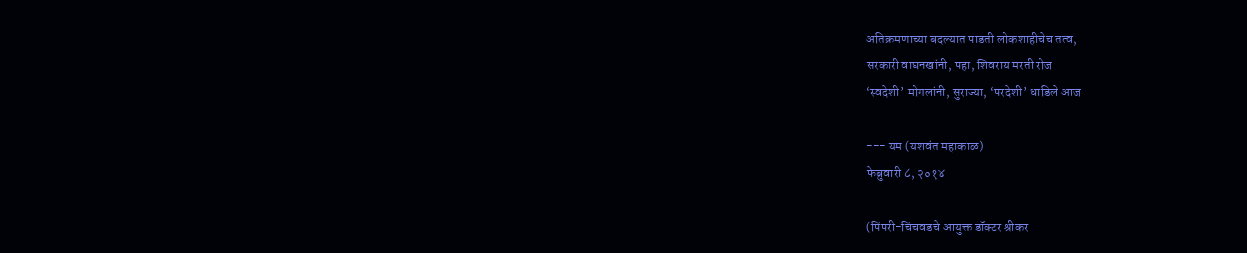अतिक्रमणाच्या बदल्यात पाडती लोकशाहीचेच तत्व,
सरकारी वाघनखांनी, पहा, शिवराय मरती रोज
‘स्वदेशी’ मोगलांनी, सुराज्या, ‘परदेशी’ धाडिले आज

--- यम (यशवंत महाकाळ)
फेब्रुवारी ८, २०१४

(पिंपरी-चिंचवडचे आयुक्त डॉक्टर श्रीकर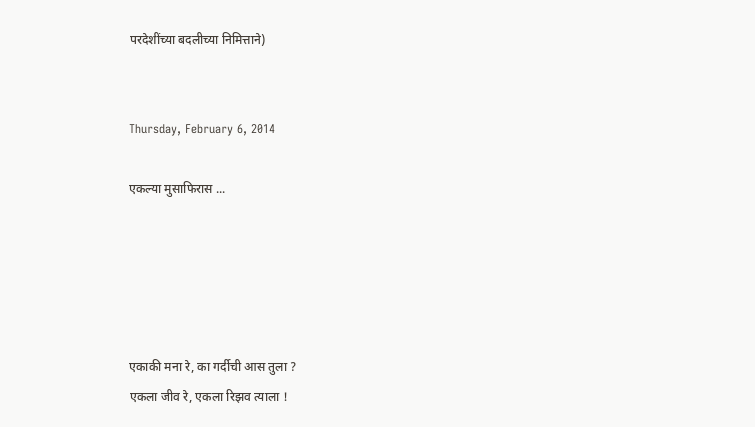परदेशींच्या बदलीच्या निमित्ताने)


Thursday, February 6, 2014

एकल्या मुसाफिरास ...





एकाकी मना रे, का गर्दीची आस तुला ?
एकला जीव रे, एकला रिझव त्याला !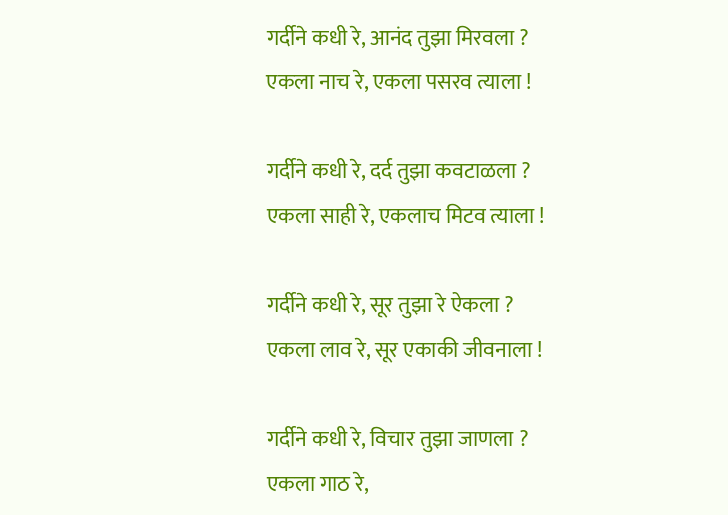गर्दीने कधी रे, आनंद तुझा मिरवला ?
एकला नाच रे, एकला पसरव त्याला !

गर्दीने कधी रे, दर्द तुझा कवटाळला ?
एकला साही रे, एकलाच मिटव त्याला !

गर्दीने कधी रे, सूर तुझा रे ऐकला ?
एकला लाव रे, सूर एकाकी जीवनाला !

गर्दीने कधी रे, विचार तुझा जाणला ?
एकला गाठ रे,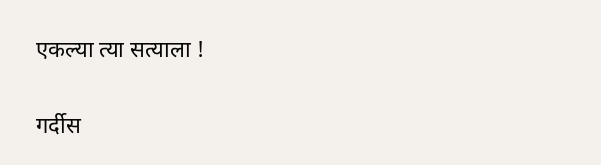एकल्या त्या सत्याला !

गर्दीस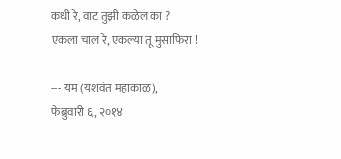कधी रे, वाट तुझी कळेल का ?
एकला चाल रे, एकल्या तू मुसाफिरा !

--- यम (यशवंत महाकाळ),
फेब्रुवारी ६, २०१४